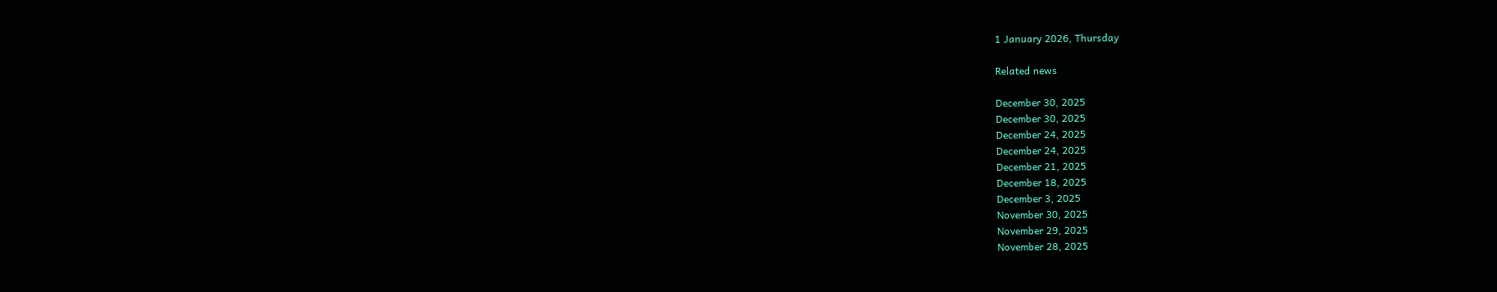1 January 2026, Thursday

Related news

December 30, 2025
December 30, 2025
December 24, 2025
December 24, 2025
December 21, 2025
December 18, 2025
December 3, 2025
November 30, 2025
November 29, 2025
November 28, 2025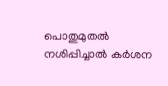പൊതുമുതൽ നശിപ്പിച്ചാല്‍ കര്‍ശന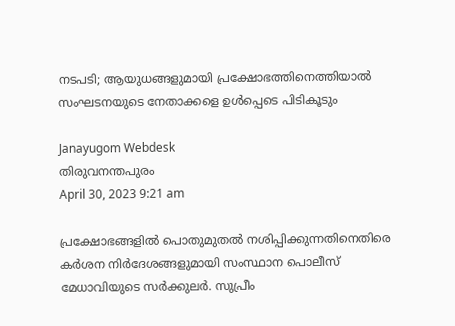നടപടി; ആയുധങ്ങളുമായി പ്രക്ഷോഭത്തിനെത്തിയാൽ സംഘടനയുടെ നേതാക്കളെ ഉൾപ്പെടെ പിടികൂടും

Janayugom Webdesk
തിരുവനന്തപുരം
April 30, 2023 9:21 am

പ്രക്ഷോഭങ്ങളിൽ പൊതുമുതൽ നശിപ്പിക്കുന്നതിനെതിരെ കര്‍ശന നിര്‍ദേശങ്ങളുമായി സംസ്ഥാന പൊലീസ്‌ മേധാവിയുടെ സർക്കുലർ. സുപ്രീം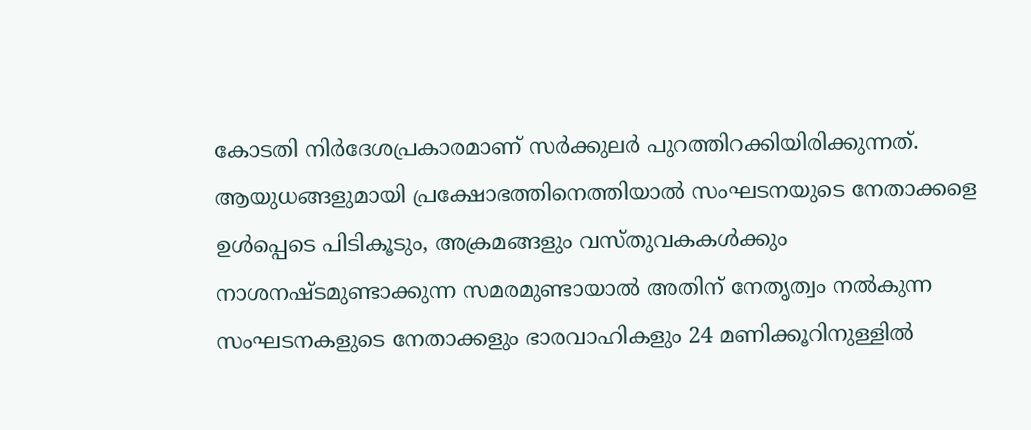കോടതി നിർദേശപ്രകാരമാണ് സര്‍ക്കുലര്‍ പുറത്തിറക്കിയിരിക്കുന്നത്. ആയുധങ്ങളുമായി പ്രക്ഷോഭത്തിനെത്തിയാൽ സംഘടനയുടെ നേതാക്കളെ ഉൾപ്പെടെ പിടികൂടും, അക്രമങ്ങളും വസ്തുവകകൾക്കും നാശനഷ്ടമുണ്ടാക്കുന്ന സമരമുണ്ടായാൽ അതിന് നേതൃത്വം നൽകുന്ന സംഘടനകളുടെ നേതാക്കളും ഭാരവാഹികളും 24 മണിക്കൂറിനുള്ളിൽ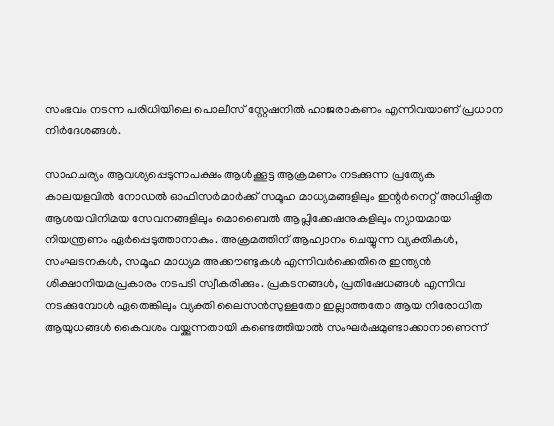സംഭവം നടന്ന പരിധിയിലെ പൊലീസ് സ്റ്റേഷനിൽ ഹാജരാകണം എന്നിവയാണ് പ്രധാന നിര്‍ദേശങ്ങള്‍.

സാഹചര്യം ആവശ്യപ്പെടുന്നപക്ഷം ആൾക്കൂട്ട ആക്രമണം നടക്കുന്ന പ്രത്യേക കാലയളവിൽ നോഡൽ ഓഫിസർമാർക്ക് സമൂഹ മാധ്യമങ്ങളിലും ഇന്റർനെറ്റ് അധിഷ്ഠിത ആശയവിനിമയ സേവനങ്ങളിലും മൊബൈൽ ആപ്ലിക്കേഷനുകളിലും ന്യായമായ നിയന്ത്രണം ഏർപ്പെടുത്താനാകും. അക്രമത്തിന് ആഹ്വാനം ചെയ്യുന്ന വ്യക്തികൾ, സംഘടനകൾ, സമൂഹ മാധ്യമ അക്കൗണ്ടുകൾ എന്നിവർക്കെതിരെ ഇന്ത്യൻ ശിക്ഷാനിയമപ്രകാരം നടപടി സ്വീകരിക്കും. പ്രകടനങ്ങൾ, പ്രതിഷേധങ്ങൾ എന്നിവ നടക്കുമ്പോൾ ഏതെങ്കിലും വ്യക്തി ലൈസൻസുള്ളതോ ഇല്ലാത്തതോ ആയ നിരോധിത ആയുധങ്ങൾ കൈവശം വയ്ക്കുന്നതായി കണ്ടെത്തിയാൽ സംഘർഷമുണ്ടാക്കാനാണെന്ന്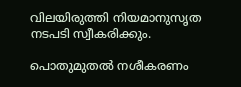വിലയിരുത്തി നിയമാനുസൃത നടപടി സ്വീകരിക്കും.

പൊതുമുതൽ നശീകരണം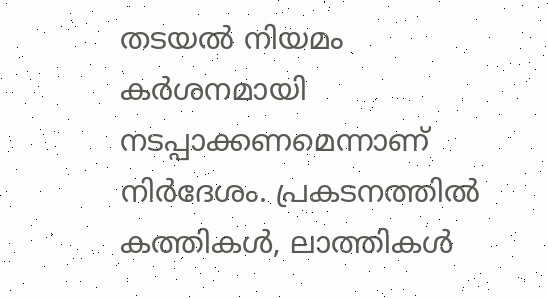തടയൽ നിയമം കർശനമായി നടപ്പാക്കണമെന്നാണ് നിർദേശം. പ്രകടനത്തിൽ കത്തികൾ, ലാത്തികൾ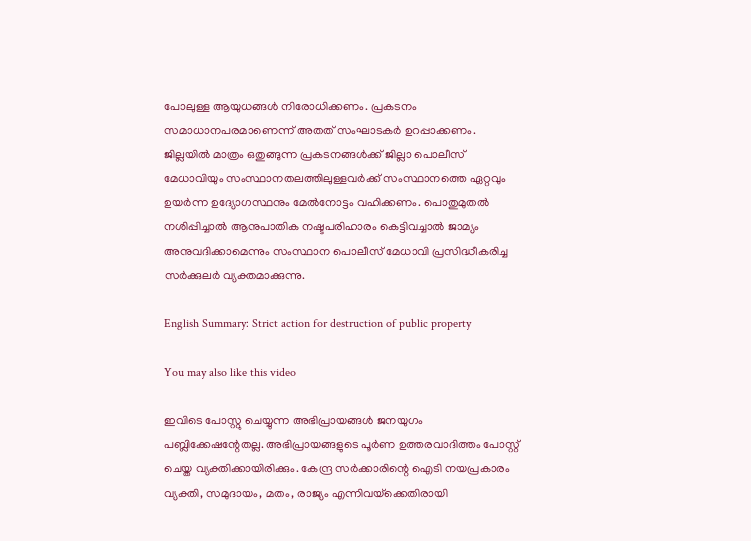പോലുള്ള ആയുധങ്ങൾ നിരോധിക്കണം. പ്രകടനം സമാധാനപരമാണെന്ന്‌ അതത്‌ സംഘാടകർ ഉറപ്പാക്കണം. ജില്ലയിൽ മാത്രം ഒതുങ്ങുന്ന പ്രകടനങ്ങൾക്ക് ജില്ലാ പൊലീസ് മേധാവിയും സംസ്ഥാനതലത്തിലുള്ളവര്‍ക്ക് സംസ്ഥാനത്തെ ഏറ്റവും ഉയർന്ന ഉദ്യോഗസ്ഥനും മേൽനോട്ടം വഹിക്കണം. പൊതുമുതൽ നശിപ്പിച്ചാൽ ആനുപാതിക നഷ്ടപരിഹാരം കെട്ടിവച്ചാൽ ജാമ്യം അനുവദിക്കാമെന്നും സംസ്ഥാന പൊലീസ്‌ മേധാവി പ്രസിദ്ധീകരിച്ച സർക്കുലർ വ്യക്തമാക്കുന്നു.

English Summary: Strict action for destruction of public property

You may also like this video

ഇവിടെ പോസ്റ്റു ചെയ്യുന്ന അഭിപ്രായങ്ങള്‍ ജനയുഗം പബ്ലിക്കേഷന്റേതല്ല. അഭിപ്രായങ്ങളുടെ പൂര്‍ണ ഉത്തരവാദിത്തം പോസ്റ്റ് ചെയ്ത വ്യക്തിക്കായിരിക്കും. കേന്ദ്ര സര്‍ക്കാരിന്റെ ഐടി നയപ്രകാരം വ്യക്തി, സമുദായം, മതം, രാജ്യം എന്നിവയ്‌ക്കെതിരായി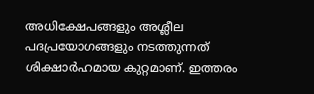അധിക്ഷേപങ്ങളും അശ്ലീല പദപ്രയോഗങ്ങളും നടത്തുന്നത് ശിക്ഷാര്‍ഹമായ കുറ്റമാണ്. ഇത്തരം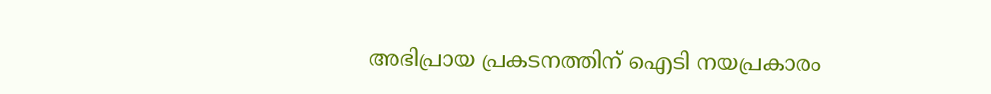അഭിപ്രായ പ്രകടനത്തിന് ഐടി നയപ്രകാരം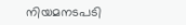നിയമനടപടി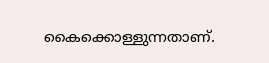കൈക്കൊള്ളുന്നതാണ്.